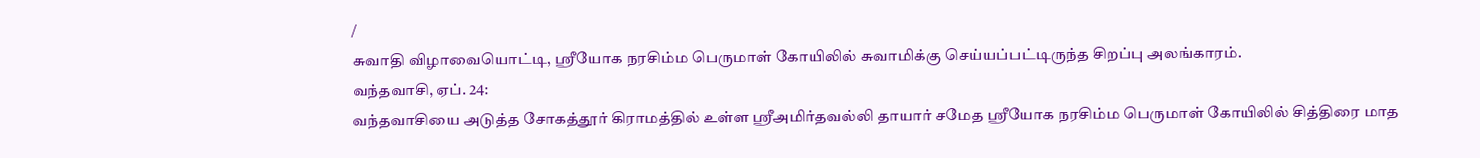/
சுவாதி விழாவையொட்டி, ஸ்ரீயோக நரசிம்ம பெருமாள் கோயிலில் சுவாமிக்கு செய்யப்பட்டிருந்த சிறப்பு அலங்காரம்.
வந்தவாசி, ஏப். 24:
வந்தவாசியை அடுத்த சோகத்தூர் கிராமத்தில் உள்ள ஸ்ரீஅமிர்தவல்லி தாயார் சமேத ஸ்ரீயோக நரசிம்ம பெருமாள் கோயிலில் சித்திரை மாத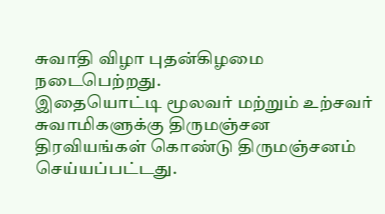சுவாதி விழா புதன்கிழமை நடைபெற்றது.
இதையொட்டி மூலவர் மற்றும் உற்சவர் சுவாமிகளுக்கு திருமஞ்சன திரவியங்கள் கொண்டு திருமஞ்சனம் செய்யப்பட்டது.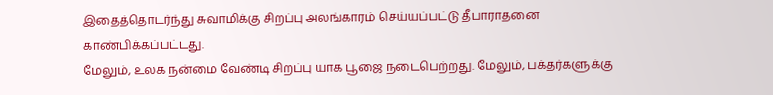இதைத்தொடர்ந்து சுவாமிக்கு சிறப்பு அலங்காரம் செய்யப்பட்டு தீபாராதனை காண்பிக்கப்பட்டது.
மேலும், உலக நன்மை வேண்டி சிறப்பு யாக பூஜை நடைபெற்றது. மேலும், பக்தர்களுக்கு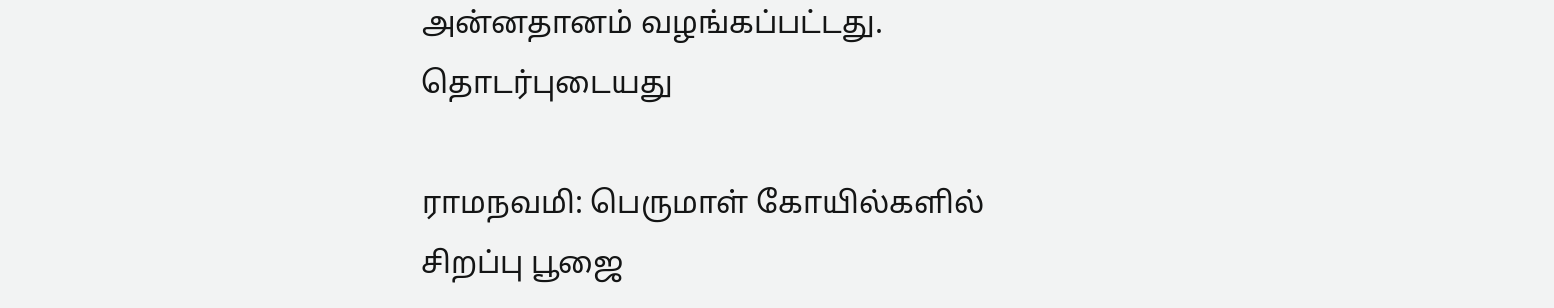அன்னதானம் வழங்கப்பட்டது.
தொடர்புடையது

ராமநவமி: பெருமாள் கோயில்களில் சிறப்பு பூஜை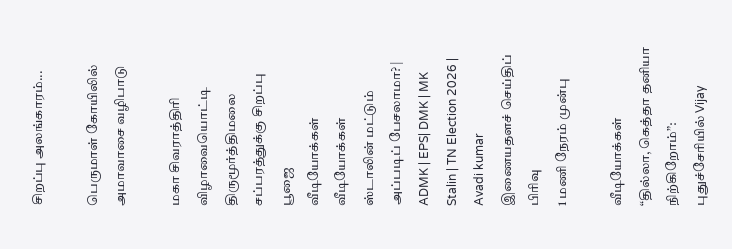சிறப்பு அலங்காரம்...

பெருமாள் கோயிலில் அமாவாசை வழிபாடு

மகா சிவராத்திரி விழாவையொட்டி திருமூர்த்திமலை சப்பரத்துக்கு சிறப்பு பூஜை
வீடியோக்கள்
வீடியோக்கள்
ஸ்டாலின் மட்டும் அப்படிப் பேசலாமா? | ADMK | EPS| DMK | MK Stalin | TN Election 2026 | Avadi kumar
இணையதளச் செய்திப் பிரிவு
1 மணி நேரம் முன்பு

வீடியோக்கள்
“தில்லா, கெத்தா தனியா நிற்கிறோம்”: புதுச்சேரியில் Vijay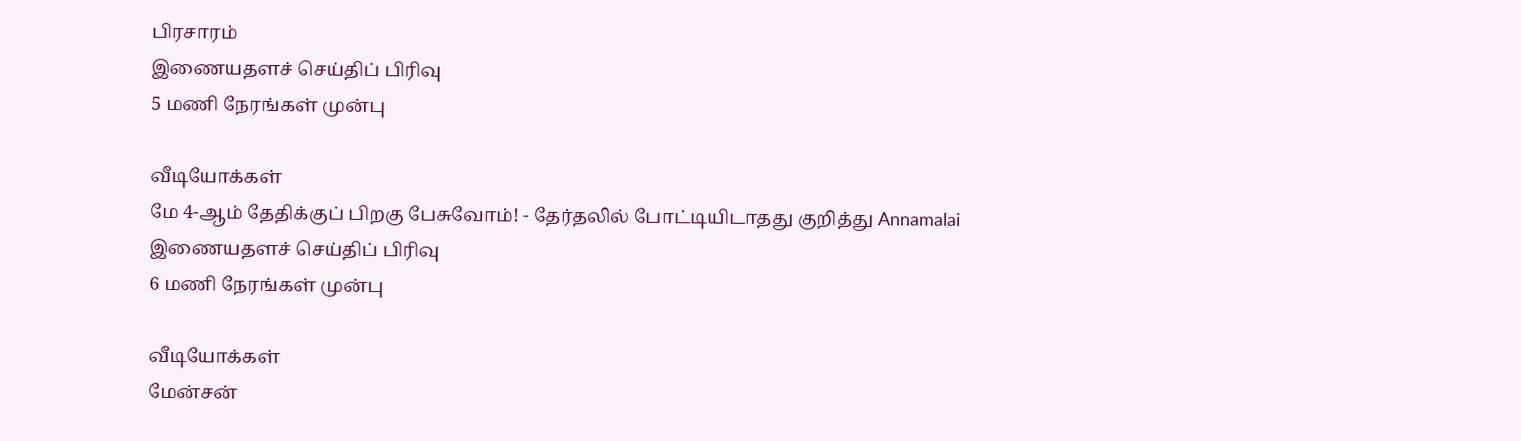பிரசாரம்
இணையதளச் செய்திப் பிரிவு
5 மணி நேரங்கள் முன்பு

வீடியோக்கள்
மே 4-ஆம் தேதிக்குப் பிறகு பேசுவோம்! - தேர்தலில் போட்டியிடாதது குறித்து Annamalai
இணையதளச் செய்திப் பிரிவு
6 மணி நேரங்கள் முன்பு

வீடியோக்கள்
மேன்சன்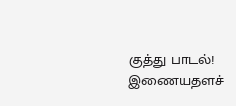குத்து பாடல்!
இணையதளச்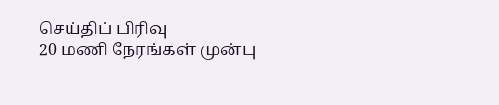செய்திப் பிரிவு
20 மணி நேரங்கள் முன்பு